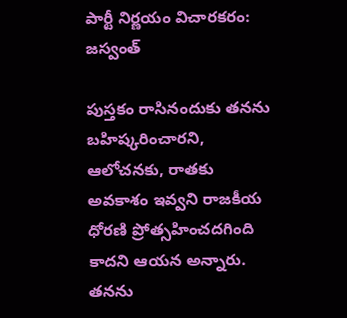పార్టీ నిర్ణయం విచారకరం: జస్వంత్

పుస్తకం రాసినందుకు తనను బహిష్కరించారని, ఆలోచనకు, రాతకు అవకాశం ఇవ్వని రాజకీయ ధోరణి ప్రోత్సహించదగింది కాదని ఆయన అన్నారు. తనను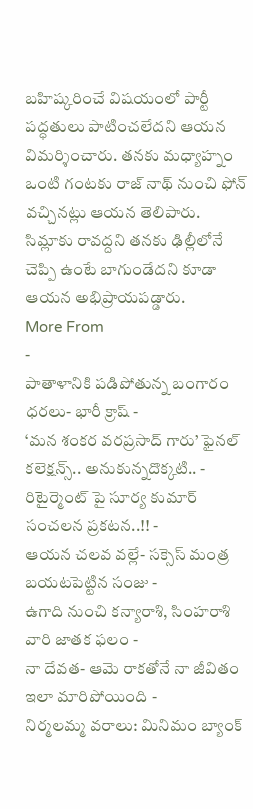బహిష్కరించే విషయంలో పార్టీ పద్ధతులు పాటించలేదని ఆయన విమర్శించారు. తనకు మధ్యాహ్నం ఒంటి గంటకు రాజ్ నాథ్ నుంచి ఫోన్ వచ్చినట్లు ఆయన తెలిపారు. సిమ్లాకు రావద్దని తనకు ఢిల్లీలోనే చెప్పి ఉంటే బాగుండేదని కూడా ఆయన అభిప్రాయపడ్డారు.
More From
-
పాతాళానికి పడిపోతున్న బంగారం ధరలు- భారీ క్రాష్ -
‘మన శంకర వరప్రసాద్ గారు’ ఫైనల్ కలెక్షన్స్.. అనుకున్నదొక్కటి.. -
రిటైర్మెంట్ పై సూర్య కుమార్ సంచలన ప్రకటన..!! -
ఆయన చలవ వల్లే- సక్సెస్ మంత్ర బయటపెట్టిన సంజు -
ఉగాది నుంచి కన్యారాశి, సింహరాశి వారి జాతక ఫలం -
నా దేవత- ఆమె రాకతోనే నా జీవితం ఇలా మారిపోయింది -
నిర్మలమ్మ వరాలు: మినిమం బ్యాంక్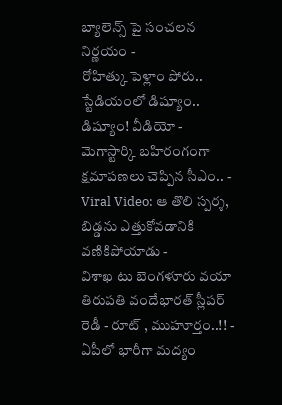బ్యాలెన్స్ పై సంచలన నిర్ణయం -
రోహిత్కు పెళ్లాం పోరు.. స్టేడియంలో డిష్యూం.. డిష్యూం! వీడియో -
మెగాస్టార్కి బహిరంగంగా క్షమాపణలు చెప్పిన సీఎం.. -
Viral Video: ఆ తొలి స్పర్శ, బిడ్డను ఎత్తుకోవడానికి వణికిపోయాడు -
విశాఖ టు బెంగళూరు వయా తిరుపతి వందేభారత్ స్లీపర్ రెడీ - రూట్ , ముహూర్తం..!! -
ఏపీలో భారీగా మద్యం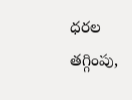ధరల తగ్గింపు,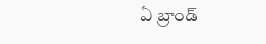ఏ బ్రాండ్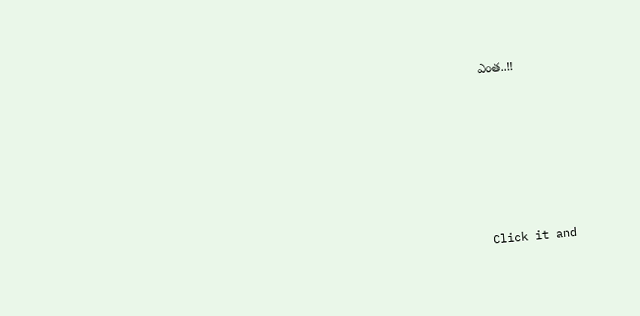ఎంత..!!












Click it and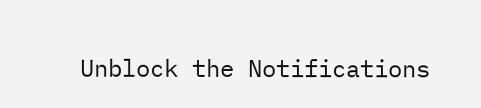Unblock the Notifications